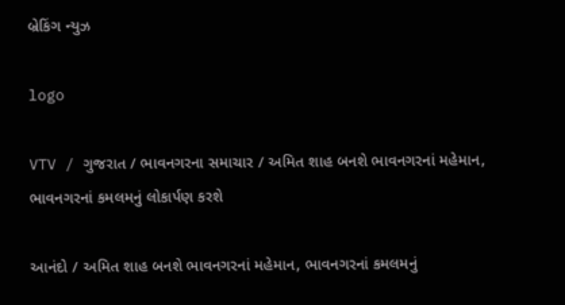બ્રેકિંગ ન્યુઝ

logo

VTV / ગુજરાત / ભાવનગરના સમાચાર / અમિત શાહ બનશે ભાવનગરનાં મહેમાન, ભાવનગરનાં કમલમનું લોકાર્પણ કરશે

આનંદો / અમિત શાહ બનશે ભાવનગરનાં મહેમાન, ભાવનગરનાં કમલમનું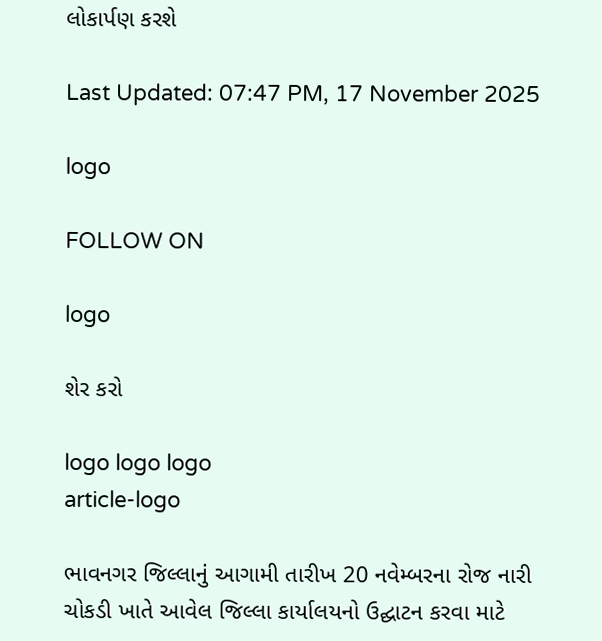લોકાર્પણ કરશે

Last Updated: 07:47 PM, 17 November 2025

logo

FOLLOW ON

logo

શેર કરો

logo logo logo
article-logo

ભાવનગર જિલ્લાનું આગામી તારીખ 20 નવેમ્બરના રોજ નારી ચોકડી ખાતે આવેલ જિલ્લા કાર્યાલયનો ઉદ્ઘાટન કરવા માટે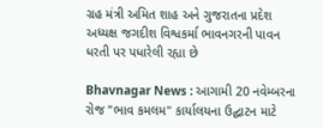ગ્રહ મંત્રી અમિત શાહ અને ગુજરાતના પ્રદેશ અધ્યક્ષ જગદીશ વિશ્વકર્મા ભાવનગરની પાવન ધરતી પર પધારેલી રહ્યા છે

Bhavnagar News : આગામી 20 નવેમ્બરના રોજ "ભાવ કમલમ" કાર્યાલયના ઉદ્ઘાટન માટે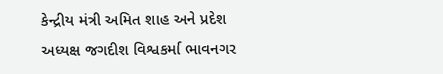કેન્દ્રીય મંત્રી અમિત શાહ અને પ્રદેશ અધ્યક્ષ જગદીશ વિશ્વકર્મા ભાવનગર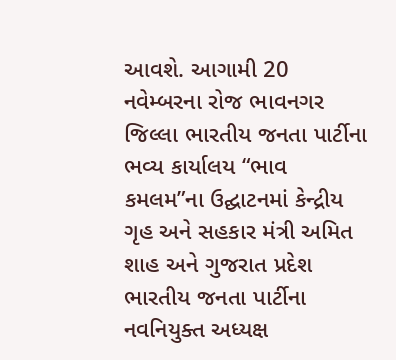આવશે. આગામી 20 નવેમ્બરના રોજ ભાવનગર જિલ્લા ભારતીય જનતા પાર્ટીના ભવ્ય કાર્યાલય “ભાવ કમલમ”ના ઉદ્ઘાટનમાં કેન્દ્રીય ગૃહ અને સહકાર મંત્રી અમિત શાહ અને ગુજરાત પ્રદેશ ભારતીય જનતા પાર્ટીના નવનિયુક્ત અધ્યક્ષ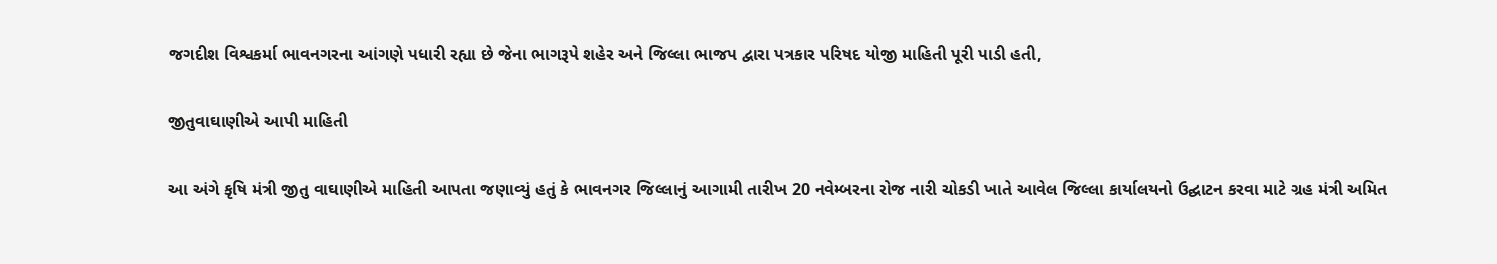જગદીશ વિશ્વકર્મા ભાવનગરના આંગણે પધારી રહ્યા છે જેના ભાગરૂપે શહેર અને જિલ્લા ભાજપ દ્વારા પત્રકાર પરિષદ યોજી માહિતી પૂરી પાડી હતી,

જીતુવાઘાણીએ આપી માહિતી

આ અંગે કૃષિ મંત્રી જીતુ વાઘાણીએ માહિતી આપતા જણાવ્યું હતું કે ભાવનગર જિલ્લાનું આગામી તારીખ 20 નવેમ્બરના રોજ નારી ચોકડી ખાતે આવેલ જિલ્લા કાર્યાલયનો ઉદ્ઘાટન કરવા માટે ગ્રહ મંત્રી અમિત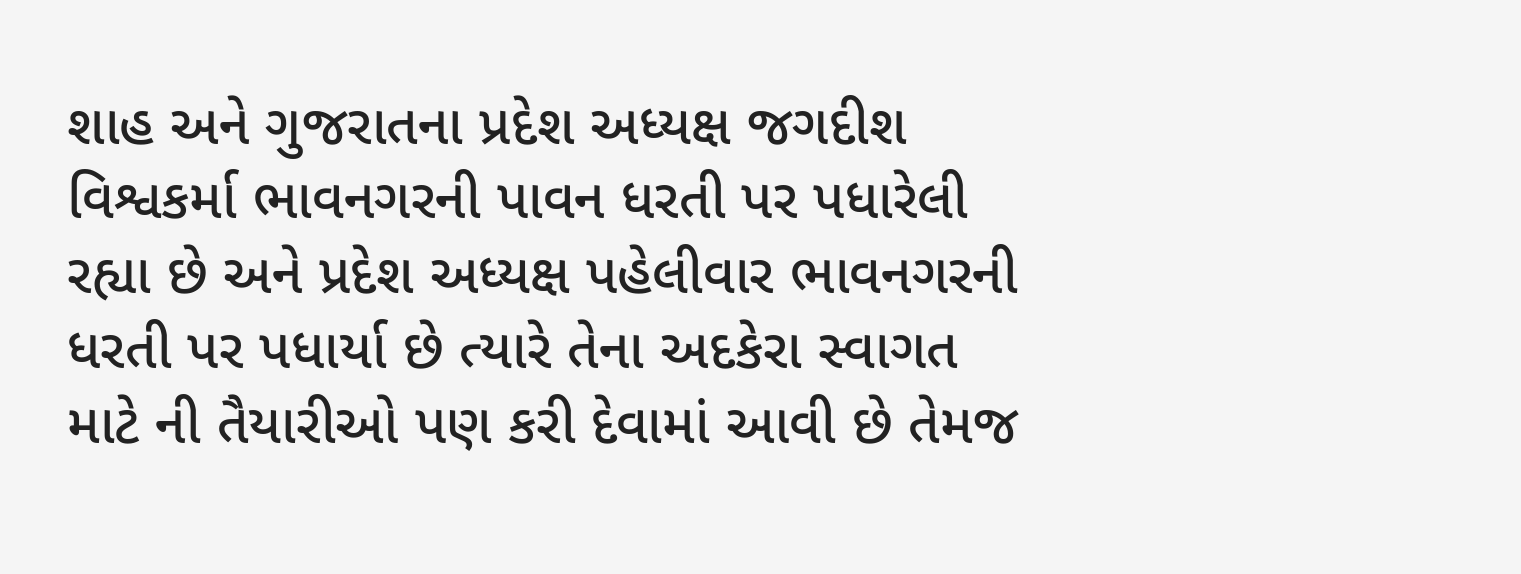શાહ અને ગુજરાતના પ્રદેશ અધ્યક્ષ જગદીશ વિશ્વકર્મા ભાવનગરની પાવન ધરતી પર પધારેલી રહ્યા છે અને પ્રદેશ અધ્યક્ષ પહેલીવાર ભાવનગરની ધરતી પર પધાર્યા છે ત્યારે તેના અદકેરા સ્વાગત માટે ની તૈયારીઓ પણ કરી દેવામાં આવી છે તેમજ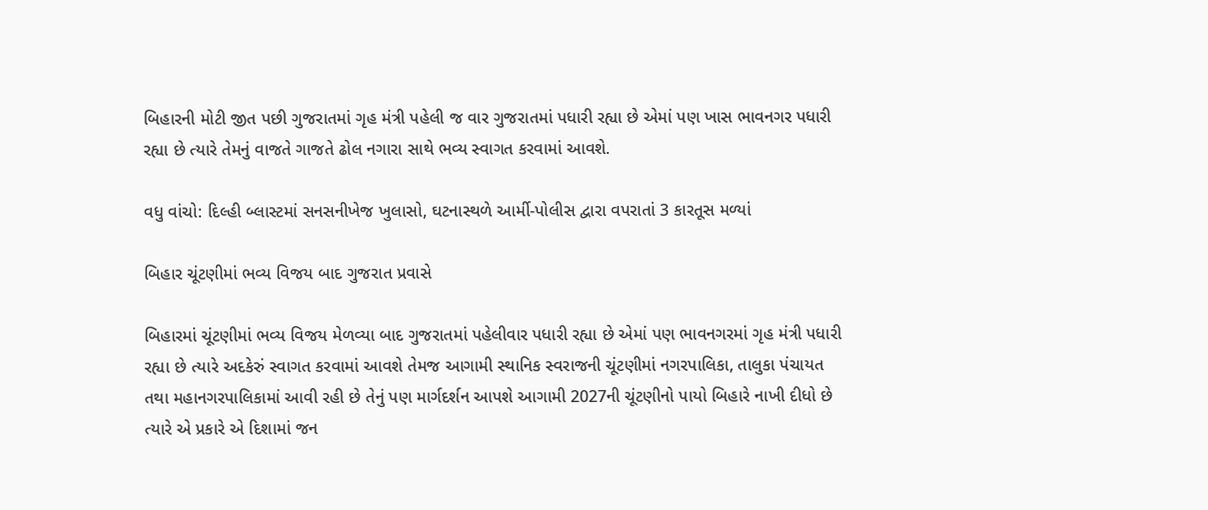બિહારની મોટી જીત પછી ગુજરાતમાં ગૃહ મંત્રી પહેલી જ વાર ગુજરાતમાં પધારી રહ્યા છે એમાં પણ ખાસ ભાવનગર પધારી રહ્યા છે ત્યારે તેમનું વાજતે ગાજતે ઢોલ નગારા સાથે ભવ્ય સ્વાગત કરવામાં આવશે.

વધુ વાંચો: દિલ્હી બ્લાસ્ટમાં સનસનીખેજ ખુલાસો, ઘટનાસ્થળે આર્મી-પોલીસ દ્વારા વપરાતાં 3 કારતૂસ મળ્યાં

બિહાર ચૂંટણીમાં ભવ્ય વિજય બાદ ગુજરાત પ્રવાસે

બિહારમાં ચૂંટણીમાં ભવ્ય વિજય મેળવ્યા બાદ ગુજરાતમાં પહેલીવાર પધારી રહ્યા છે એમાં પણ ભાવનગરમાં ગૃહ મંત્રી પધારી રહ્યા છે ત્યારે અદકેરું સ્વાગત કરવામાં આવશે તેમજ આગામી સ્થાનિક સ્વરાજની ચૂંટણીમાં નગરપાલિકા, તાલુકા પંચાયત તથા મહાનગરપાલિકામાં આવી રહી છે તેનું પણ માર્ગદર્શન આપશે આગામી 2027ની ચૂંટણીનો પાયો બિહારે નાખી દીધો છે ત્યારે એ પ્રકારે એ દિશામાં જન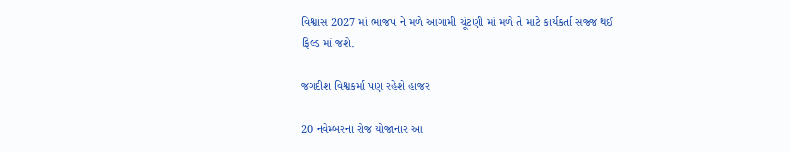વિશ્વાસ 2027 માં ભાજપ ને મળે આગામી ચૂંટણી માં મળે તે માટે કાર્યકર્તા સજ્જ થઈ ફિલ્ડ માં જશે.

જગદીશ વિશ્વકર્મા પણ રહેશે હાજર

20 નવેમ્બરના રોજ યોજાનાર આ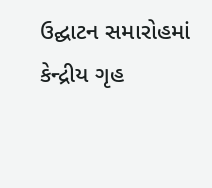ઉદ્ઘાટન સમારોહમાં કેન્દ્રીય ગૃહ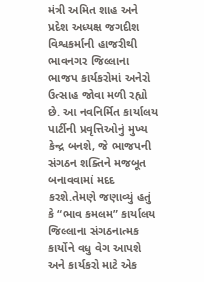મંત્રી અમિત શાહ અને પ્રદેશ અધ્યક્ષ જગદીશ વિશ્વકર્માની હાજરીથી ભાવનગર જિલ્લાના ભાજપ કાર્યકરોમાં અનેરો ઉત્સાહ જોવા મળી રહ્યો છે. આ નવનિર્મિત કાર્યાલય પાર્ટીની પ્રવૃત્તિઓનું મુખ્ય કેન્દ્ર બનશે, જે ભાજપની સંગઠન શક્તિને મજબૂત બનાવવામાં મદદ કરશે.તેમણે જણાવ્યું હતું કે “ભાવ કમલમ” કાર્યાલય જિલ્લાના સંગઠનાત્મક કાર્યોને વધુ વેગ આપશે અને કાર્યકરો માટે એક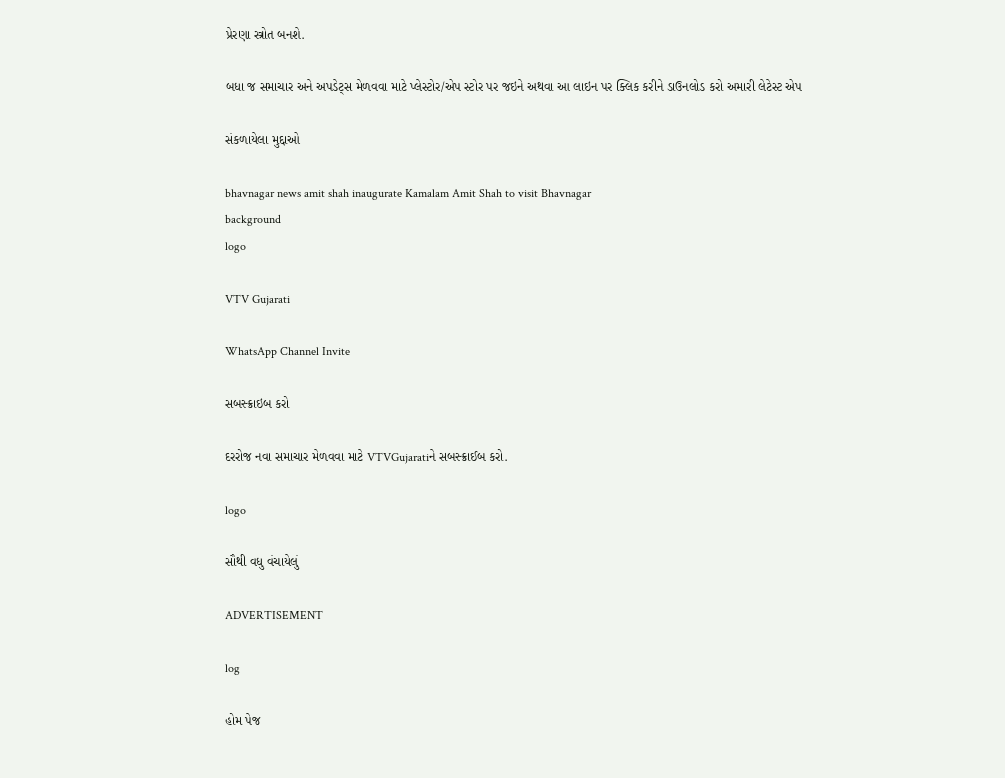પ્રેરણા સ્ત્રોત બનશે.

બધા જ સમાચાર અને અપડેટ્સ મેળવવા માટે પ્લેસ્ટોર/એપ સ્ટોર પર જઇને અથવા આ લાઇન પર ક્લિક કરીને ડાઉનલોડ કરો અમારી લેટેસ્ટ એપ

સંકળાયેલા મુદ્દાઓ

bhavnagar news amit shah inaugurate Kamalam Amit Shah to visit Bhavnagar
background
logo

VTV Gujarati

WhatsApp Channel Invite

સબસ્ક્રાઇબ કરો

દરરોજ નવા સમાચાર મેળવવા માટે VTVGujaratiને સબસ્ક્રાઈબ કરો.

logo

સૌથી વધુ વંચાયેલું

ADVERTISEMENT

log

હોમ પેજ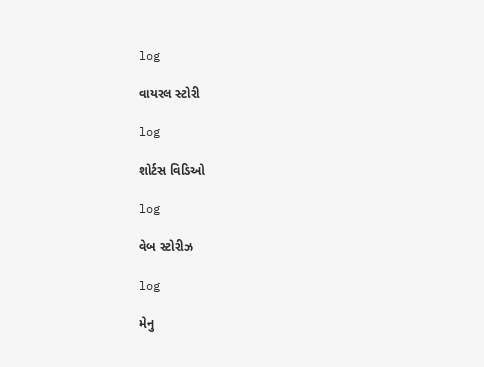log

વાયરલ સ્ટોરી

log

શોર્ટસ વિડિઓ

log

વેબ સ્ટોરીઝ

log

મેનુ